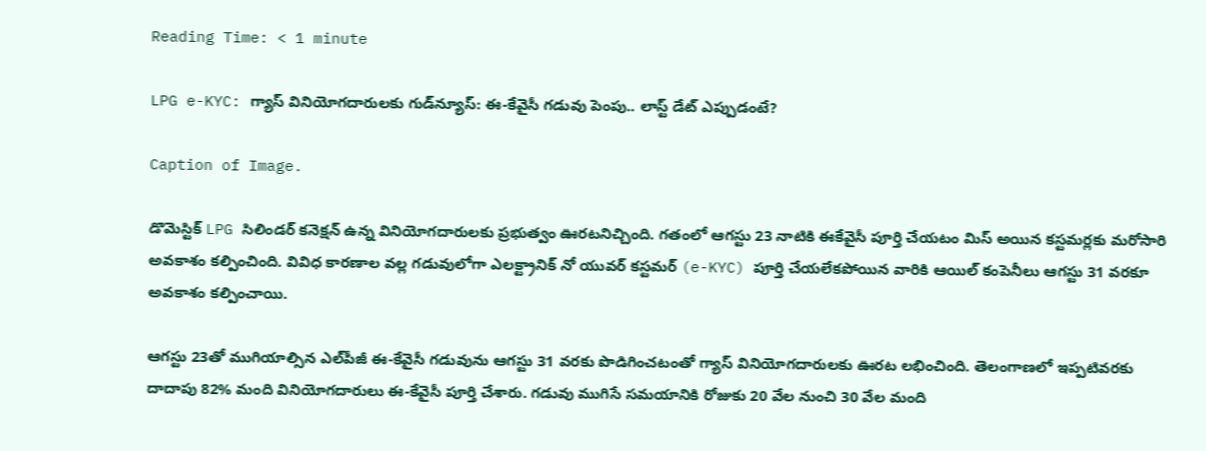Reading Time: < 1 minute

LPG e-KYC: గ్యాస్ వినియోగదారులకు గుడ్‌న్యూస్: ఈ-కేవైసీ గడువు పెంపు.. లాస్ట్ డేట్ ఎప్పుడంటే?

Caption of Image.

డొమెస్టిక్ LPG సిలిండర్ కనెక్షన్ ఉన్న వినియోగదారులకు ప్రభుత్వం ఊరటనిచ్చింది. గతంలో ఆగస్టు 23 నాటికి ఈకేవైసీ పూర్తి చేయటం మిస్ అయిన కస్టమర్లకు మరోసారి అవకాశం కల్పించింది. వివిధ కారణాల వల్ల గడువులోగా ఎలక్ట్రానిక్ నో యువర్ కస్టమర్ (e-KYC) పూర్తి చేయలేకపోయిన వారికి ఆయిల్ కంపెనీలు ఆగస్టు 31 వరకూ అవకాశం కల్పించాయి.

ఆగస్టు 23తో ముగియాల్సిన ఎల్‌పీజీ ఈ-కేవైసీ గడువును ఆగస్టు 31 వరకు పొడిగించటంతో గ్యాస్ వినియోగదారులకు ఊరట లభించింది. తెలంగాణలో ఇప్పటివరకు దాదాపు 82% మంది వినియోగదారులు ఈ-కేవైసీ పూర్తి చేశారు. గడువు ముగిసే సమయానికి రోజుకు 20 వేల నుంచి 30 వేల మంది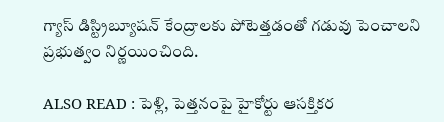గ్యాస్ డిస్ట్రిబ్యూషన్ కేంద్రాలకు పోటెత్తడంతో గడువు పెంచాలని ప్రభుత్వం నిర్ణయించింది.

ALSO READ : పెళ్లి, పెత్తనంపై హైకోర్టు ఆసక్తికర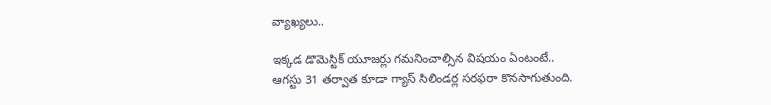వ్యాఖ్యలు..

ఇక్కడ డొమెస్టిక్ యూజర్లు గమనించాల్సిన విషయం ఏంటంటే.. ఆగస్టు 31 తర్వాత కూడా గ్యాస్ సిలిండర్ల సరఫరా కొనసాగుతుంది.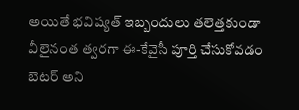అయితే భవిష్యత్ ఇబ్బందులు తలెత్తకుండా వీలైనంత త్వరగా ఈ-కేవైసీ పూర్తి చేసుకోవడం బెటర్ అని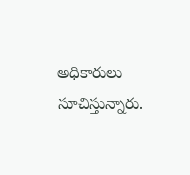అధికారులు సూచిస్తున్నారు.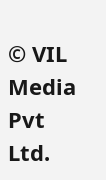© VIL Media Pvt Ltd.